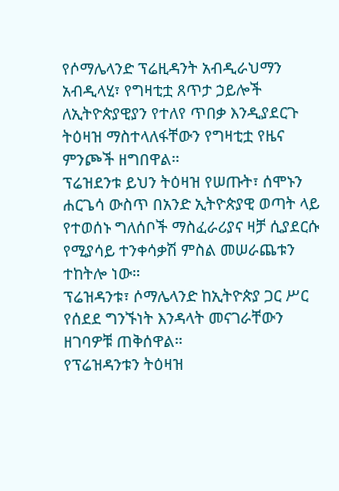የሶማሌላንድ ፕሬዚዳንት አብዲራህማን አብዲላሂ፣ የግዛቲቷ ጸጥታ ኃይሎች ለኢትዮጵያዊያን የተለየ ጥበቃ እንዲያደርጉ ትዕዛዝ ማስተላለፋቸውን የግዛቲቷ የዜና ምንጮች ዘግበዋል።
ፕሬዝደንቱ ይህን ትዕዛዝ የሠጡት፣ ሰሞኑን ሐርጌሳ ውስጥ በአንድ ኢትዮጵያዊ ወጣት ላይ የተወሰኑ ግለሰቦች ማስፈራሪያና ዛቻ ሲያደርሱ የሚያሳይ ተንቀሳቃሽ ምስል መሠራጨቱን ተከትሎ ነው።
ፕሬዝዳንቱ፣ ሶማሌላንድ ከኢትዮጵያ ጋር ሥር የሰደደ ግንኙነት እንዳላት መናገራቸውን ዘገባዎቹ ጠቅሰዋል።
የፕሬዝዳንቱን ትዕዛዝ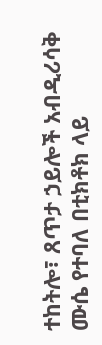ተከትሎ፣ ጸጥታ ኃይሎች አብዲሪሳቅ ሙሴ የተባለ በቲክቶክ ላይ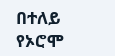በተለይ የኦሮሞ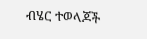ብሄር ተወላጆች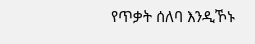የጥቃት ሰለባ እንዲኾኑ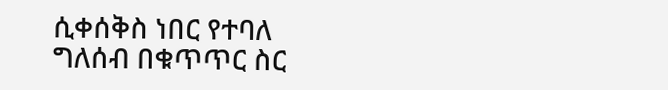ሲቀሰቅስ ነበር የተባለ ግለሰብ በቁጥጥር ስር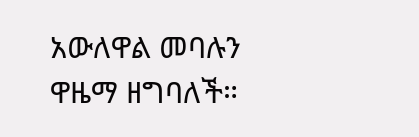አውለዋል መባሉን ዋዜማ ዘግባለች።